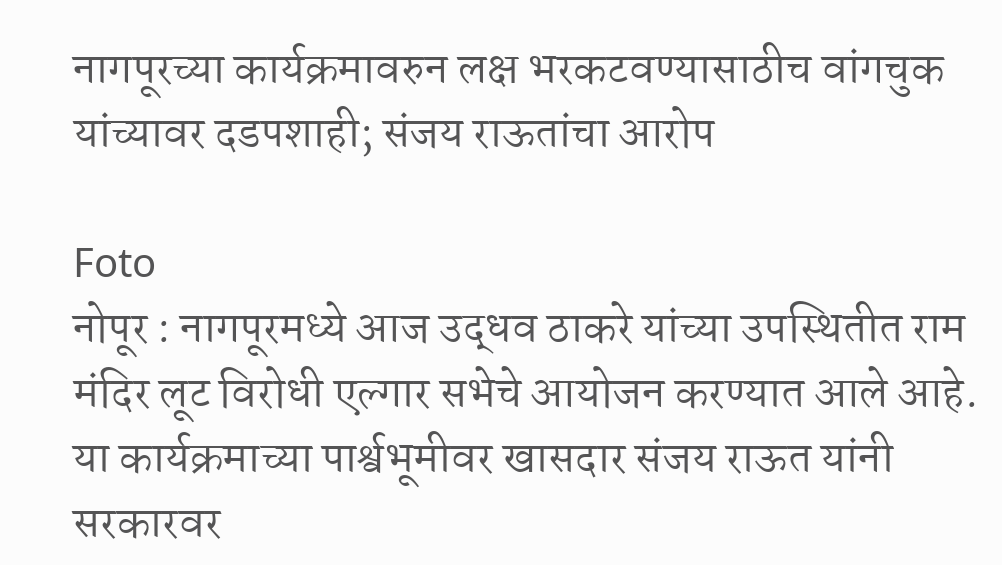नागपूरच्या कार्यक्रमावरुन लक्ष भरकटवण्यासाठीच वांगचुक यांच्यावर दडपशाही; संजय राऊतांचा आरोप

Foto
नोपूर : नागपूरमध्ये आज उद्धव ठाकरे यांच्या उपस्थितीत राम मंदिर लूट विरोधी एल्गार सभेचे आयोजन करण्यात आले आहे. या कार्यक्रमाच्या पार्श्वभूमीवर खासदार संजय राऊत यांनी सरकारवर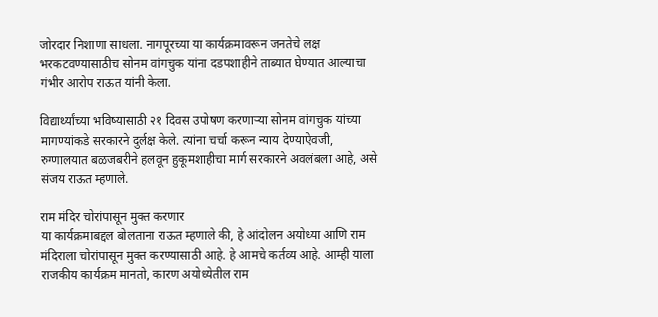जोरदार निशाणा साधला. नागपूरच्या या कार्यक्रमावरून जनतेचे लक्ष भरकटवण्यासाठीच सोनम वांगचुक यांना दडपशाहीने ताब्यात घेण्यात आल्याचा गंभीर आरोप राऊत यांनी केला.

विद्यार्थ्यांच्या भविष्यासाठी २१ दिवस उपोषण करणार्‍या सोनम वांगचुक यांच्या मागण्यांकडे सरकारने दुर्लक्ष केले. त्यांना चर्चा करून न्याय देण्याऐवजी, रुग्णालयात बळजबरीने हलवून हुकूमशाहीचा मार्ग सरकारने अवलंबला आहे, असे संजय राऊत म्हणाले.

राम मंदिर चोरांपासून मुक्त करणार
या कार्यक्रमाबद्दल बोलताना राऊत म्हणाले की, हे आंदोलन अयोध्या आणि राम मंदिराला चोरांपासून मुक्त करण्यासाठी आहे. हे आमचे कर्तव्य आहे. आम्ही याला राजकीय कार्यक्रम मानतो, कारण अयोध्येतील राम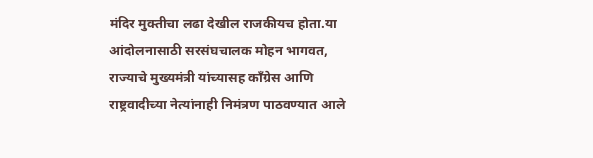मंदिर मुक्तीचा लढा देखील राजकीयच होता.या आंदोलनासाठी सरसंघचालक मोहन भागवत, राज्याचे मुख्यमंत्री यांच्यासह काँग्रेस आणि राष्ट्रवादीच्या नेत्यांनाही निमंत्रण पाठवण्यात आले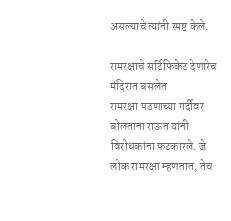असल्याचे त्यांनी स्पष्ट केले.

रामरक्षाचे सर्टिफिकेट देणारेच मंदिरात बसलेत
रामरक्षा पठणाच्या गर्दीवर बोलताना राऊत यांनी विरोधकांना फटकारले. जे लोक रामरक्षा म्हणतात, तेच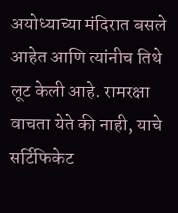अयोध्याच्या मंदिरात बसले आहेत आणि त्यांनीच तिथे लूट केली आहे. रामरक्षा वाचता येते की नाही, याचे सर्टिफिकेट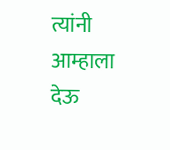त्यांनी आम्हाला देऊ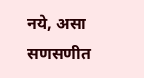नये, असा सणसणीत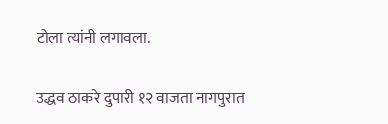टोला त्यांनी लगावला.

उद्धव ठाकरे दुपारी १२ वाजता नागपुरात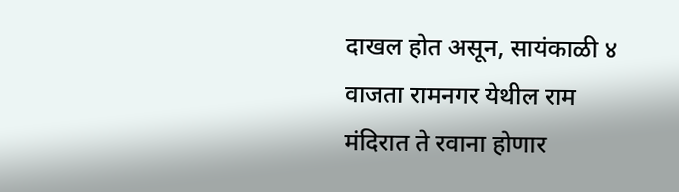दाखल होत असून, सायंकाळी ४ वाजता रामनगर येथील राम मंदिरात ते रवाना होणार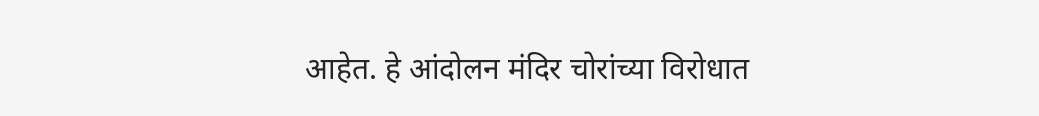आहेत. हे आंदोलन मंदिर चोरांच्या विरोधात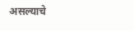असल्याचे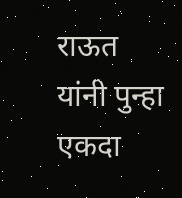राऊत यांनी पुन्हा एकदा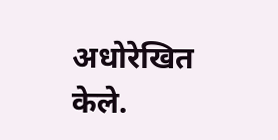अधोरेखित केले.